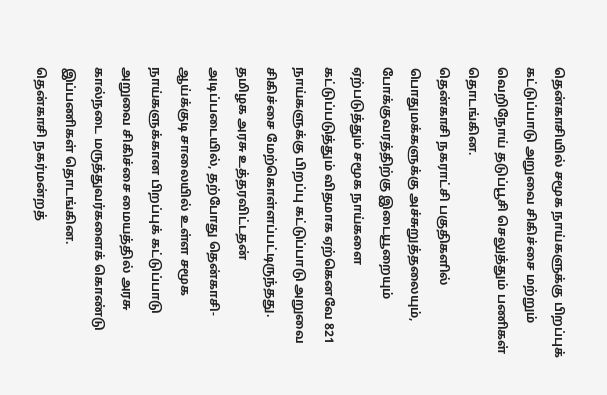தென்காசியில் சமூக நாய்களுக்கு பிறப்புக் கட்டுப்பாடு அறுவை சிகிச்சை மற்றும் வெறிநோய் தடுப்பூசி செலுத்தும் பணிகள் தொடங்கின.
தென்காசி நகராட்சி பகுதிகளில் பொதுமக்களுக்கு அச்சுறுத்தலையும், போக்குவரத்திற்கு இடையூறையும் ஏற்படுத்தும் சமூக நாய்களை கட்டுப்படுத்தும் விதமாக ஏற்கெனவே 821 நாய்களுக்கு பிறப்பு கட்டுப்பாடு அறுவை சிகிச்சை மேற்கொள்ளப்பட்டிருந்தது.
தமிழக அரசு உத்தரவிட்டதன் அடிப்படையில், தற்போது தென்காசி-ஆய்க்குடி சாலையில் உள்ள சமூக நாய்களுக்கான பிறப்புக் கட்டுப்பாடு அறுவை சிகிச்சை மையத்தில் அரசு கால்நடை மருத்துவர்களைக் கொண்டு இப்பணிகள் தொடங்கின.
தென்காசி நகர்மன்றத்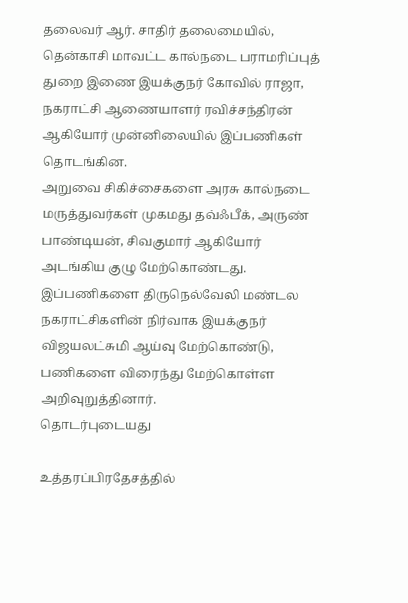தலைவர் ஆர். சாதிர் தலைமையில், தென்காசி மாவட்ட கால்நடை பராமரிப்புத் துறை இணை இயக்குநர் கோவில் ராஜா, நகராட்சி ஆணையாளர் ரவிச்சந்திரன் ஆகியோர் முன்னிலையில் இப்பணிகள் தொடங்கின.
அறுவை சிகிச்சைகளை அரசு கால்நடை மருத்துவர்கள் முகமது தவ்ஃபீக், அருண் பாண்டியன், சிவகுமார் ஆகியோர் அடங்கிய குழு மேற்கொண்டது.
இப்பணிகளை திருநெல்வேலி மண்டல நகராட்சிகளின் நிர்வாக இயக்குநர் விஜயலட்சுமி ஆய்வு மேற்கொண்டு, பணிகளை விரைந்து மேற்கொள்ள அறிவுறுத்தினார்.
தொடர்புடையது

உத்தரப்பிரதேசத்தில்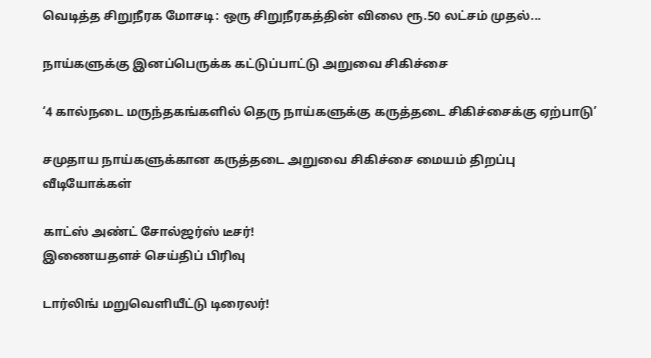வெடித்த சிறுநீரக மோசடி: ஒரு சிறுநீரகத்தின் விலை ரூ.50 லட்சம் முதல்...

நாய்களுக்கு இனப்பெருக்க கட்டுப்பாட்டு அறுவை சிகிச்சை

‘4 கால்நடை மருந்தகங்களில் தெரு நாய்களுக்கு கருத்தடை சிகிச்சைக்கு ஏற்பாடு’

சமுதாய நாய்களுக்கான கருத்தடை அறுவை சிகிச்சை மையம் திறப்பு
வீடியோக்கள்

காட்ஸ் அண்ட் சோல்ஜர்ஸ் டீசர்!
இணையதளச் செய்திப் பிரிவு

டார்லிங் மறுவெளியீட்டு டிரைலர்!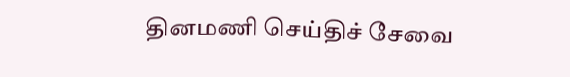தினமணி செய்திச் சேவை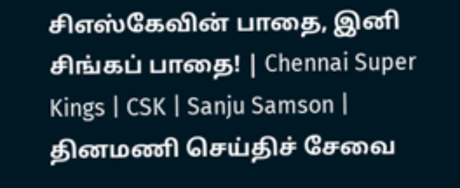சிஎஸ்கேவின் பாதை, இனி சிங்கப் பாதை! | Chennai Super Kings | CSK | Sanju Samson |
தினமணி செய்திச் சேவை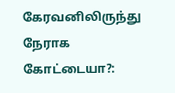கேரவனிலிருந்து நேராக கோட்டையா?: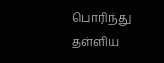பொரிந்து தள்ளிய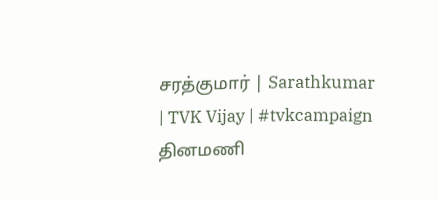சரத்குமார் | Sarathkumar | TVK Vijay | #tvkcampaign
தினமணி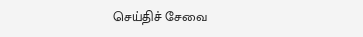செய்திச் சேவை